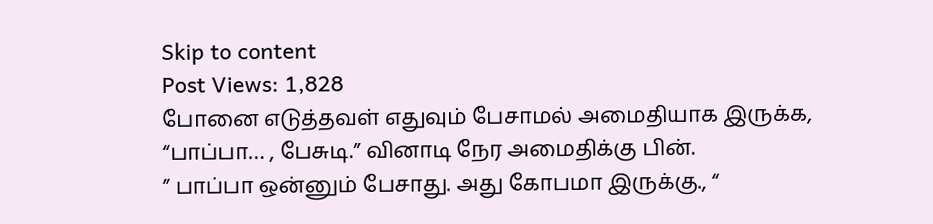Skip to content
Post Views: 1,828
போனை எடுத்தவள் எதுவும் பேசாமல் அமைதியாக இருக்க, “பாப்பா… , பேசுடி.” வினாடி நேர அமைதிக்கு பின்.
” பாப்பா ஒன்னும் பேசாது. அது கோபமா இருக்கு., “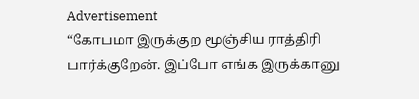Advertisement
“கோபமா இருக்குற மூஞ்சிய ராத்திரி பார்க்குறேன். இப்போ எங்க இருக்கானு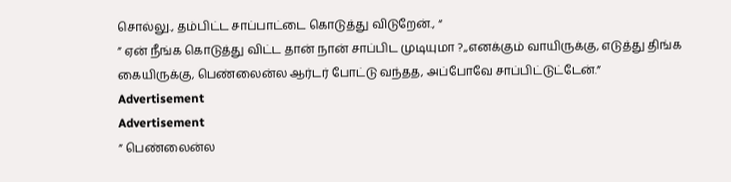சொல்லு., தம்பிட்ட சாப்பாட்டை கொடுத்து விடுறேன்., “
” ஏன் நீங்க கொடுத்து விட்ட தான் நான் சாப்பிட முடியுமா ?,,எனக்கும் வாயிருக்கு, எடுத்து திங்க கையிருக்கு, பெண்லைன்ல ஆர்டர் போட்டு வந்தத, அப்போவே சாப்பிட்டுட்டேன்.”
Advertisement
Advertisement
” பெண்லைன்ல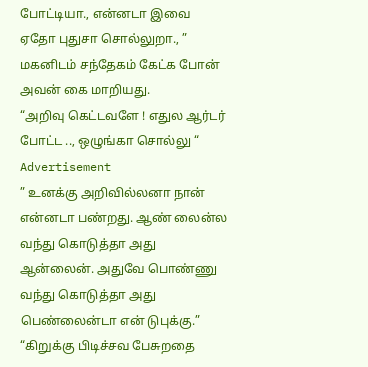போட்டியா., என்னடா இவை ஏதோ புதுசா சொல்லுறா., ” மகனிடம் சந்தேகம் கேட்க போன் அவன் கை மாறியது.
“அறிவு கெட்டவளே ! எதுல ஆர்டர் போட்ட .., ஒழுங்கா சொல்லு “
Advertisement
” உனக்கு அறிவில்லனா நான் என்னடா பண்றது. ஆண் லைன்ல வந்து கொடுத்தா அது ஆன்லைன். அதுவே பொண்ணு வந்து கொடுத்தா அது பெண்லைன்டா என் டுபுக்கு.”
“கிறுக்கு பிடிச்சவ பேசுறதை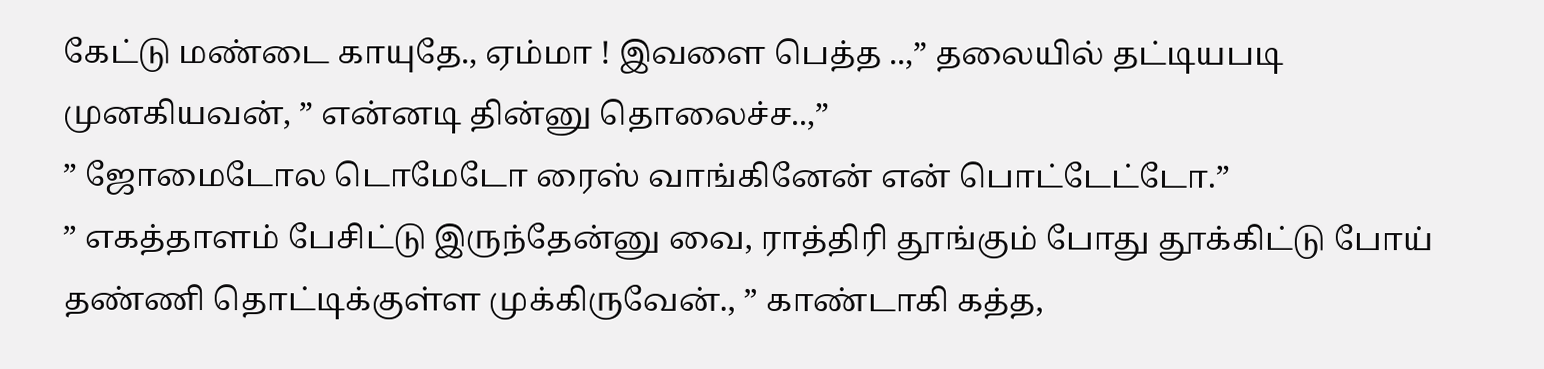கேட்டு மண்டை காயுதே., ஏம்மா ! இவளை பெத்த ..,” தலையில் தட்டியபடி முனகியவன், ” என்னடி தின்னு தொலைச்ச..,”
” ஜோமைடோல டொமேடோ ரைஸ் வாங்கினேன் என் பொட்டேட்டோ.”
” எகத்தாளம் பேசிட்டு இருந்தேன்னு வை, ராத்திரி தூங்கும் போது தூக்கிட்டு போய் தண்ணி தொட்டிக்குள்ள முக்கிருவேன்., ” காண்டாகி கத்த,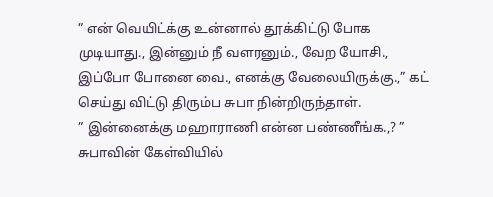” என் வெயிட்க்கு உன்னால் தூக்கிட்டு போக முடியாது., இன்னும் நீ வளரனும்., வேற யோசி., இப்போ போனை வை., எனக்கு வேலையிருக்கு.,” கட் செய்து விட்டு திரும்ப சுபா நின்றிருந்தாள்.
” இன்னைக்கு மஹாராணி என்ன பண்ணீங்க.,? ” சுபாவின் கேள்வியில்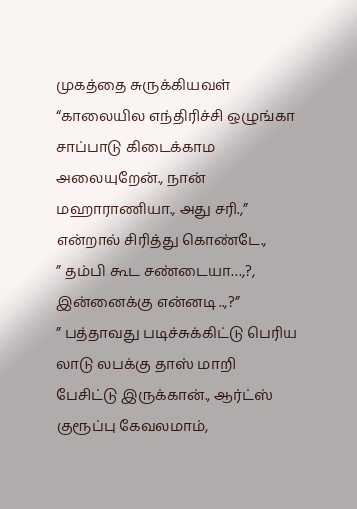முகத்தை சுருக்கியவள்
“காலையில எந்திரிச்சி ஒழுங்கா சாப்பாடு கிடைக்காம அலையுறேன்., நான் மஹாராணியா., அது சரி.,” என்றால் சிரித்து கொண்டே.,
” தம்பி கூட சண்டையா…,?, இன்னைக்கு என்னடி ..,?”
” பத்தாவது படிச்சுக்கிட்டு பெரிய லாடு லபக்கு தாஸ் மாறி பேசிட்டு இருக்கான்., ஆர்ட்ஸ் குரூப்பு கேவலமாம்,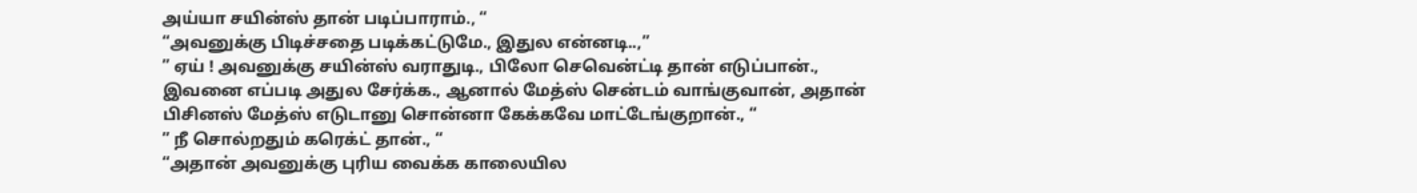அய்யா சயின்ஸ் தான் படிப்பாராம்., “
“அவனுக்கு பிடிச்சதை படிக்கட்டுமே., இதுல என்னடி..,”
” ஏய் ! அவனுக்கு சயின்ஸ் வராதுடி., பிலோ செவென்ட்டி தான் எடுப்பான்., இவனை எப்படி அதுல சேர்க்க., ஆனால் மேத்ஸ் சென்டம் வாங்குவான், அதான் பிசினஸ் மேத்ஸ் எடுடானு சொன்னா கேக்கவே மாட்டேங்குறான்., “
” நீ சொல்றதும் கரெக்ட் தான்., “
“அதான் அவனுக்கு புரிய வைக்க காலையில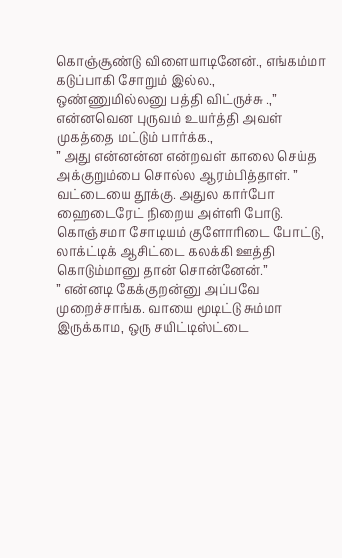கொஞ்சூண்டு விளையாடினேன்., எங்கம்மா கடுப்பாகி சோறும் இல்ல., ஒண்ணுமில்லனு பத்தி விட்ருச்சு .,”
என்னவென புருவம் உயர்த்தி அவள் முகத்தை மட்டும் பார்க்க.,
” அது என்னன்ன என்றவள் காலை செய்த அக்குறும்பை சொல்ல ஆரம்பித்தாள். ” வட்டையை தூக்கு. அதுல கார்போ ஹைடைரேட் நிறைய அள்ளி போடு. கொஞ்சமா சோடியம் குளோரிடை போட்டு, லாக்ட்டிக் ஆசிட்டை கலக்கி ஊத்தி கொடும்மானு தான் சொன்னேன்.”
” என்னடி கேக்குறன்னு அப்பவே முறைச்சாங்க. வாயை மூடிட்டு சும்மா இருக்காம, ஒரு சயிட்டிஸ்ட்டை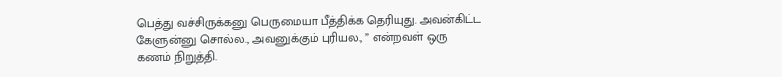பெத்து வச்சிருக்கனு பெருமையா பீத்திக்க தெரியுது. அவன்கிட்ட கேளுன்னு சொல்ல., அவனுக்கும் புரியல., ” என்றவள் ஒரு கணம் நிறுத்தி.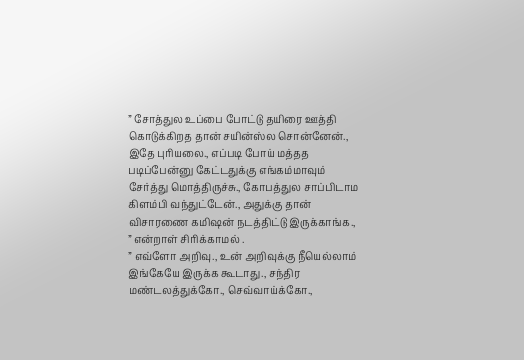” சோத்துல உப்பை போட்டு தயிரை ஊத்தி கொடுக்கிறத தான் சயின்ஸ்ல சொன்னேன்., இதே புரியலை., எப்படி போய் மத்தத படிப்பேன்னு கேட்டதுக்கு எங்கம்மாவும் சேர்த்து மொத்திருச்சு., கோபத்துல சாப்பிடாம கிளம்பி வந்துட்டேன்., அதுக்கு தான் விசாரணை கமிஷன் நடத்திட்டு இருக்காங்க., ” என்றாள் சிரிக்காமல் .
” எவ்ளோ அறிவு., உன் அறிவுக்கு நீயெல்லாம் இங்கேயே இருக்க கூடாது., சந்திர மண்டலத்துக்கோ., செவ்வாய்க்கோ.,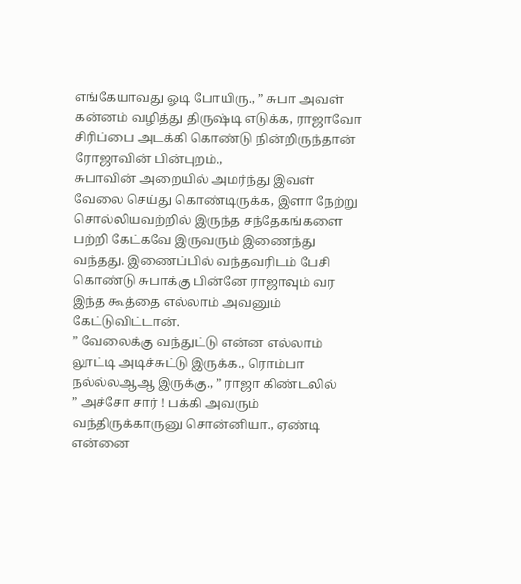எங்கேயாவது ஓடி போயிரு., ” சுபா அவள் கன்னம் வழித்து திருஷ்டி எடுக்க, ராஜாவோ சிரிப்பை அடக்கி கொண்டு நின்றிருந்தான் ரோஜாவின் பின்புறம்.,
சுபாவின் அறையில் அமர்ந்து இவள் வேலை செய்து கொண்டிருக்க, இளா நேற்று சொல்லியவற்றில் இருந்த சந்தேகங்களை பற்றி கேட்கவே இருவரும் இணைந்து வந்தது. இணைப்பில் வந்தவரிடம் பேசி கொண்டு சுபாக்கு பின்னே ராஜாவும் வர இந்த கூத்தை எல்லாம் அவனும் கேட்டுவிட்டான்.
” வேலைக்கு வந்துட்டு என்ன எல்லாம் லூட்டி அடிச்சுட்டு இருக்க., ரொம்பா நல்ல்லஆஆ இருக்கு., ” ராஜா கிண்டலில்
” அச்சோ சார் ! பக்கி அவரும் வந்திருக்காருனு சொன்னியா., ஏண்டி என்னை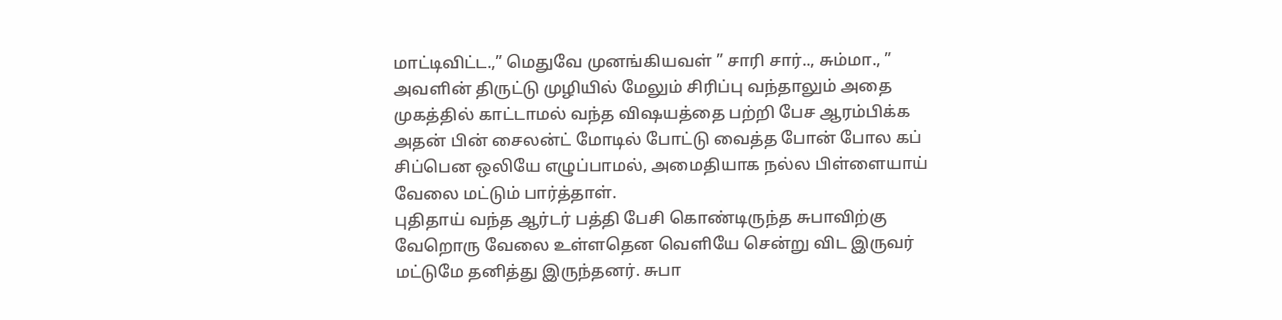மாட்டிவிட்ட.,” மெதுவே முனங்கியவள் ” சாரி சார்.., சும்மா., ” அவளின் திருட்டு முழியில் மேலும் சிரிப்பு வந்தாலும் அதை முகத்தில் காட்டாமல் வந்த விஷயத்தை பற்றி பேச ஆரம்பிக்க அதன் பின் சைலன்ட் மோடில் போட்டு வைத்த போன் போல கப் சிப்பென ஒலியே எழுப்பாமல், அமைதியாக நல்ல பிள்ளையாய் வேலை மட்டும் பார்த்தாள்.
புதிதாய் வந்த ஆர்டர் பத்தி பேசி கொண்டிருந்த சுபாவிற்கு வேறொரு வேலை உள்ளதென வெளியே சென்று விட இருவர் மட்டுமே தனித்து இருந்தனர். சுபா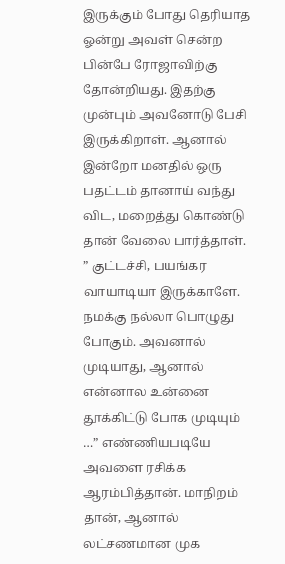இருக்கும் போது தெரியாத ஓன்று அவள் சென்ற பின்பே ரோஜாவிற்கு தோன்றியது. இதற்கு முன்பும் அவனோடு பேசி இருக்கிறாள். ஆனால் இன்றோ மனதில் ஒரு பதட்டம் தானாய் வந்து விட, மறைத்து கொண்டு தான் வேலை பார்த்தாள்.
” குட்டச்சி, பயங்கர வாயாடியா இருக்காளே. நமக்கு நல்லா பொழுது போகும். அவனால் முடியாது, ஆனால் என்னால உன்னை தூக்கிட்டு போக முடியும் …” எண்ணியபடியே அவளை ரசிக்க ஆரம்பித்தான். மாநிறம் தான், ஆனால் லட்சணமான முக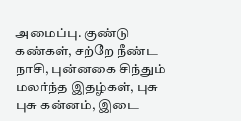அமைப்பு. குண்டு கண்கள், சற்றே நீண்ட நாசி, புன்னகை சிந்தும் மலர்ந்த இதழ்கள், புசு புசு கன்னம், இடை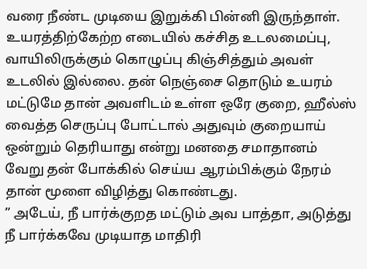வரை நீண்ட முடியை இறுக்கி பின்னி இருந்தாள். உயரத்திற்கேற்ற எடையில் கச்சித உடலமைப்பு, வாயிலிருக்கும் கொழுப்பு கிஞ்சித்தும் அவள் உடலில் இல்லை. தன் நெஞ்சை தொடும் உயரம் மட்டுமே தான் அவளிடம் உள்ள ஒரே குறை, ஹீல்ஸ் வைத்த செருப்பு போட்டால் அதுவும் குறையாய் ஒன்றும் தெரியாது என்று மனதை சமாதானம் வேறு தன் போக்கில் செய்ய ஆரம்பிக்கும் நேரம் தான் மூளை விழித்து கொண்டது.
” அடேய், நீ பார்க்குறத மட்டும் அவ பாத்தா, அடுத்து நீ பார்க்கவே முடியாத மாதிரி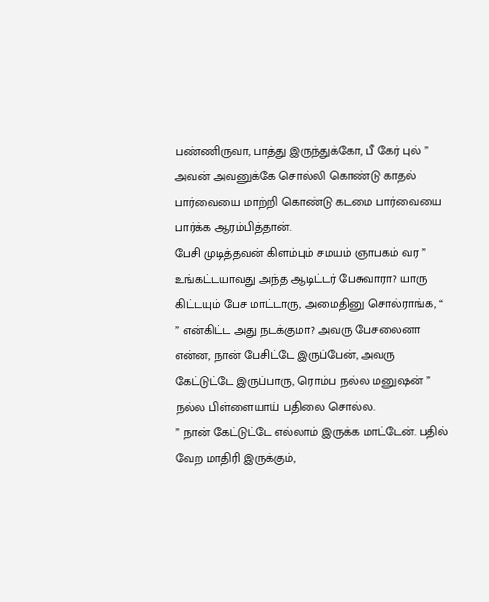பண்ணிருவா, பாத்து இருந்துக்கோ, பீ கேர் புல் ” அவன் அவனுக்கே சொல்லி கொண்டு காதல் பார்வையை மாற்றி கொண்டு கடமை பார்வையை பார்க்க ஆரம்பித்தான்.
பேசி முடித்தவன் கிளம்பும் சமயம் ஞாபகம் வர ” உங்கட்டயாவது அந்த ஆடிட்டர் பேசுவாரா? யாரு கிட்டயும் பேச மாட்டாரு, அமைதினு சொல்ராங்க, “
” என்கிட்ட அது நடக்குமா? அவரு பேசலைனா என்ன, நான் பேசிட்டே இருப்பேன், அவரு கேட்டுட்டே இருப்பாரு, ரொம்ப நல்ல மனுஷன் ” நல்ல பிள்ளையாய் பதிலை சொல்ல.
” நான் கேட்டுட்டே எல்லாம் இருக்க மாட்டேன். பதில் வேற மாதிரி இருக்கும்,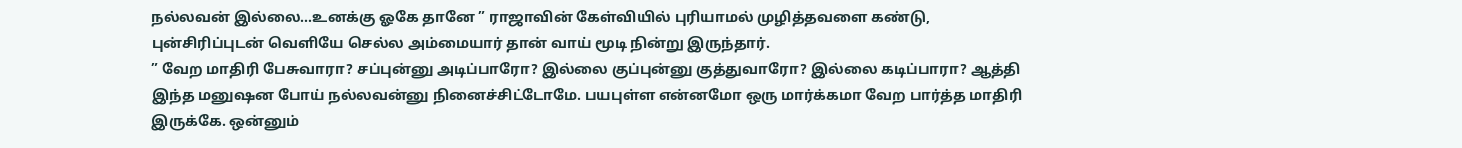நல்லவன் இல்லை…உனக்கு ஓகே தானே ” ராஜாவின் கேள்வியில் புரியாமல் முழித்தவளை கண்டு, புன்சிரிப்புடன் வெளியே செல்ல அம்மையார் தான் வாய் மூடி நின்று இருந்தார்.
” வேற மாதிரி பேசுவாரா? சப்புன்னு அடிப்பாரோ? இல்லை குப்புன்னு குத்துவாரோ? இல்லை கடிப்பாரா? ஆத்தி இந்த மனுஷன போய் நல்லவன்னு நினைச்சிட்டோமே. பயபுள்ள என்னமோ ஒரு மார்க்கமா வேற பார்த்த மாதிரி இருக்கே. ஒன்னும்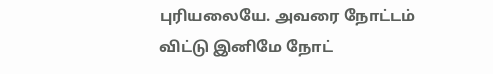புரியலையே. அவரை நோட்டம் விட்டு இனிமே நோட்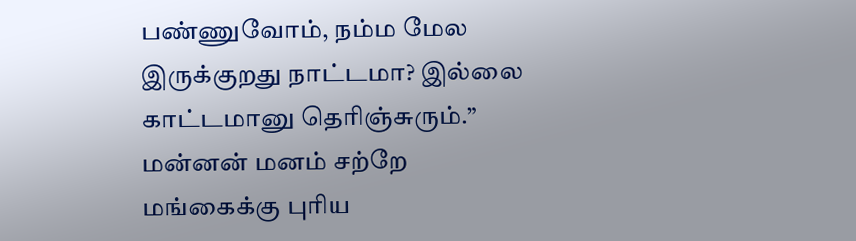பண்ணுவோம், நம்ம மேல இருக்குறது நாட்டமா? இல்லை காட்டமானு தெரிஞ்சுரும்.” மன்னன் மனம் சற்றே மங்கைக்கு புரிய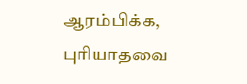ஆரம்பிக்க, புரியாதவை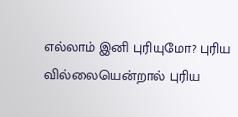எல்லாம் இனி புரியுமோ? புரிய வில்லையென்றால் புரிய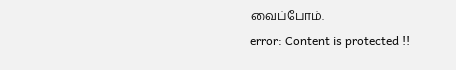வைப்போம்.
error: Content is protected !!